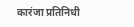कारंजा प्रतिनिधी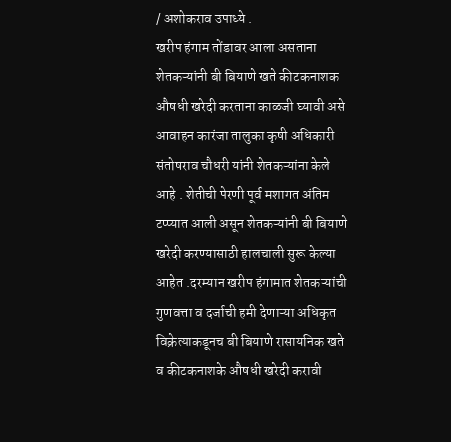/ अशोकराव उपाध्ये .
खरीप हंगाम तोंडावर आला असताना शेतकऱ्यांनी बी बियाणे खते कीटकनाशक औषधी खरेदी करताना काळजी घ्यावी असे आवाहन कारंजा तालुका कृषी अधिकारी संतोषराव चौधरी यांनी शेतकऱ्यांना केले आहे . शेतीची पेरणी पूर्व मशागत अंतिम टप्प्यात आली असून शेतकऱ्यांनी बी बियाणे खरेदी करण्यासाठी हालचाली सुरू केल्या आहेत .दरम्यान खरीप हंगामात शेतकऱ्यांची गुणवत्ता व दर्जाची हमी देणाऱ्या अधिकृत विक्रेत्याकडूनच बी बियाणे रासायनिक खते व कीटकनाशके औषधी खरेदी करावी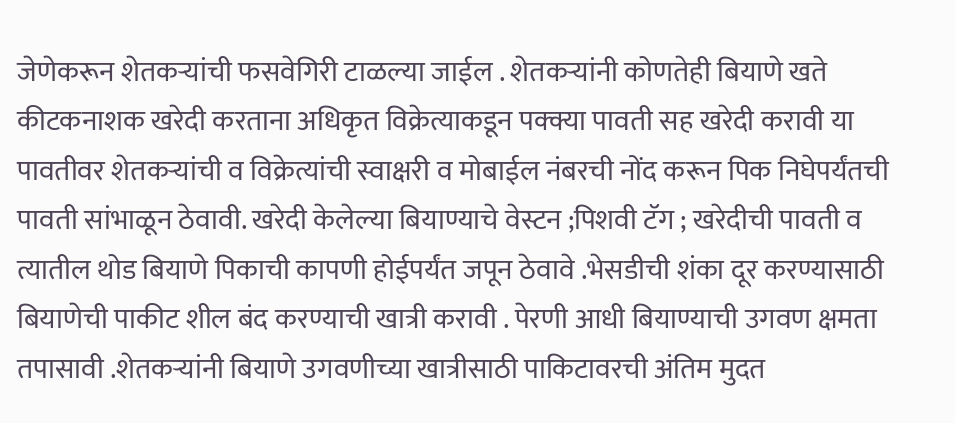जेणेकरून शेतकऱ्यांची फसवेगिरी टाळल्या जाईल . शेतकऱ्यांनी कोणतेही बियाणे खते कीटकनाशक खरेदी करताना अधिकृत विक्रेत्याकडून पक्क्या पावती सह खरेदी करावी या पावतीवर शेतकऱ्यांची व विक्रेत्यांची स्वाक्षरी व मोबाईल नंबरची नोंद करून पिक निघेपर्यंतची पावती सांभाळून ठेवावी. खरेदी केलेल्या बियाण्याचे वेस्टन ;पिशवी टॅग ; खरेदीची पावती व त्यातील थोड बियाणे पिकाची कापणी होईपर्यंत जपून ठेवावे .भेसडीची शंका दूर करण्यासाठी बियाणेची पाकीट शील बंद करण्याची खात्री करावी . पेरणी आधी बियाण्याची उगवण क्षमता तपासावी .शेतकऱ्यांनी बियाणे उगवणीच्या खात्रीसाठी पाकिटावरची अंतिम मुदत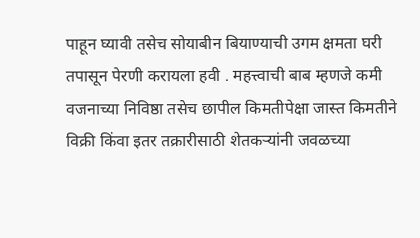पाहून घ्यावी तसेच सोयाबीन बियाण्याची उगम क्षमता घरी तपासून पेरणी करायला हवी . महत्त्वाची बाब म्हणजे कमी वजनाच्या निविष्ठा तसेच छापील किमतीपेक्षा जास्त किमतीने विक्री किंवा इतर तक्रारीसाठी शेतकऱ्यांनी जवळच्या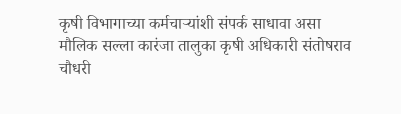कृषी विभागाच्या कर्मचाऱ्यांशी संपर्क साधावा असा मौलिक सल्ला कारंजा तालुका कृषी अधिकारी संतोषराव चौधरी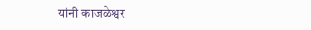यांनी काजळेश्वर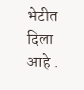भेटीत दिला आहे .